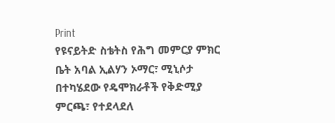Print
የዩናይትድ ስቴትስ የሕግ መምርያ ምክር ቤት አባል ኢልሃን ኦማር፣ ሚኒሶታ በተካሄደው የዴሞክራቶች የቅድሚያ ምርጫ፣ የተደላደለ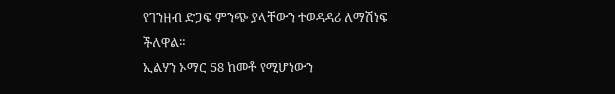የገንዘብ ድጋፍ ምንጭ ያላቸውን ተወዳዳሪ ለማሽነፍ ችለዋል።
ኢልሃን ኦማር 58 ከመቶ የሚሆነውን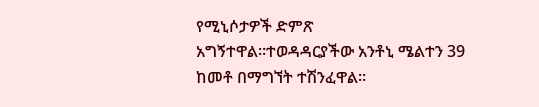የሚኒሶታዎች ድምጽ አግኝተዋል።ተወዳዳርያችው አንቶኒ ሜልተን 39 ከመቶ በማግኘት ተሽንፈዋል።